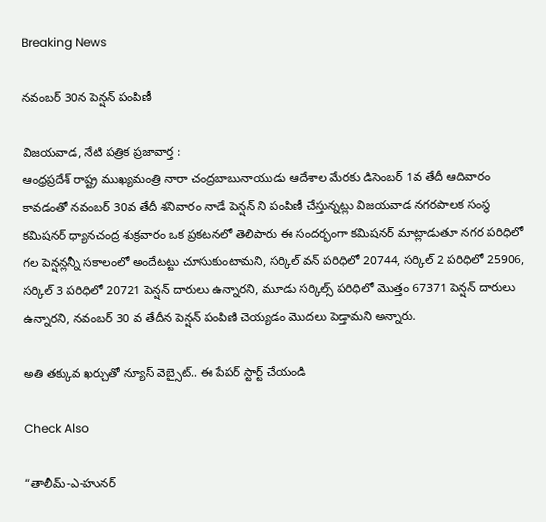Breaking News

నవంబర్ 30న పెన్షన్ పంపిణీ

విజ‌య‌వాడ, నేటి పత్రిక ప్రజావార్త :
ఆంధ్రప్రదేశ్ రాష్ట్ర ముఖ్యమంత్రి నారా చంద్రబాబునాయుడు ఆదేశాల మేరకు డిసెంబర్ 1వ తేదీ ఆదివారం కావడంతో నవంబర్ 30వ తేదీ శనివారం నాడే పెన్షన్ ని పంపిణీ చేస్తున్నట్లు విజయవాడ నగరపాలక సంస్థ కమిషనర్ ధ్యానచంద్ర శుక్రవారం ఒక ప్రకటనలో తెలిపారు ఈ సందర్భంగా కమిషనర్ మాట్లాడుతూ నగర పరిధిలో గల పెన్షన్లన్నీ సకాలంలో అందేటట్టు చూసుకుంటామని, సర్కిల్ వన్ పరిధిలో 20744, సర్కిల్ 2 పరిధిలో 25906, సర్కిల్ 3 పరిధిలో 20721 పెన్షన్ దారులు ఉన్నారని, మూడు సర్కిల్స్ పరిధిలో మొత్తం 67371 పెన్షన్ దారులు ఉన్నారని, నవంబర్ 30 వ తేదీన పెన్షన్ పంపిణి చెయ్యడం మొదలు పెడ్తామని అన్నారు.

అతి తక్కువ ఖర్చుతో న్యూస్ వెబ్సైట్.. ఈ పేపర్ స్టార్ట్ చేయండి

Check Also

“తాలీమ్-ఎ-హునర్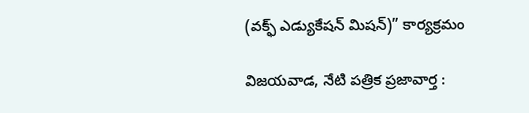(వక్ఫ్ ఎడ్యుకేషన్ మిషన్)” కార్యక్రమం

విజయవాడ, నేటి పత్రిక ప్రజావార్త :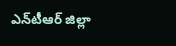ఎన్‌టీఆర్ జిల్లా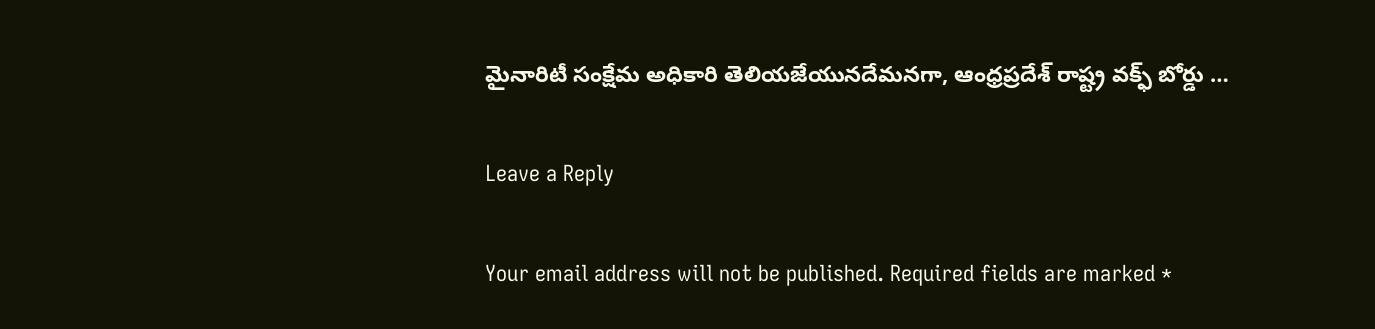మైనారిటీ సంక్షేమ అధికారి తెలియజేయునదేమనగా, ఆంధ్రప్రదేశ్ రాష్ట్ర వక్ఫ్ బోర్డు …

Leave a Reply

Your email address will not be published. Required fields are marked *